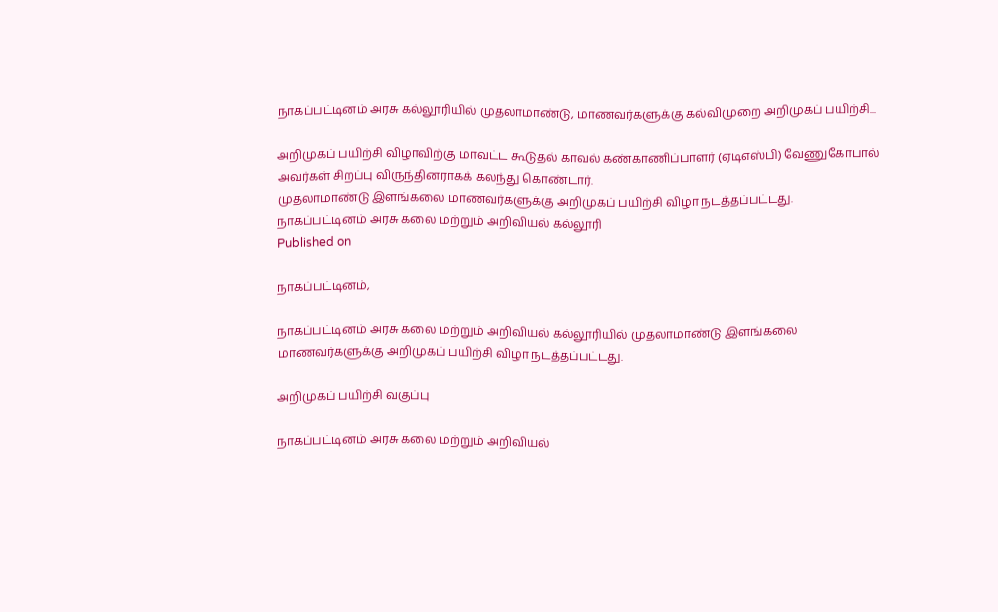நாகப்பட்டினம் அரசு கல்லூரியில் முதலாமாண்டு, மாணவர்களுக்கு கல்விமுறை அறிமுகப் பயிற்சி...

அறிமுகப் பயிற்சி விழாவிற்கு மாவட்ட கூடுதல் காவல் கண்காணிப்பாளர் (ஏடிஎஸ்பி) வேணுகோபால் அவர்கள் சிறப்பு விருந்தினராகக் கலந்து கொண்டார்.
முதலாமாண்டு இளங்கலை மாணவர்களுக்கு அறிமுகப் பயிற்சி விழா நடத்தப்பட்டது.
நாகப்பட்டினம் அரசு கலை மற்றும் அறிவியல் கல்லூரி
Published on

நாகப்பட்டினம்,

நாகப்பட்டினம் அரசு கலை மற்றும் அறிவியல் கல்லூரியில் முதலாமாண்டு இளங்கலை மாணவர்களுக்கு அறிமுகப் பயிற்சி விழா நடத்தப்பட்டது.

அறிமுகப் பயிற்சி வகுப்பு

நாகப்பட்டினம் அரசு கலை மற்றும் அறிவியல்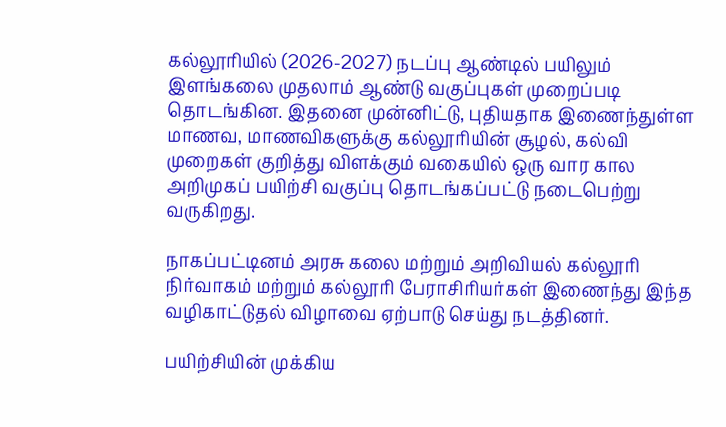கல்லூரியில் (2026-2027) நடப்பு ஆண்டில் பயிலும் இளங்கலை முதலாம் ஆண்டு வகுப்புகள் முறைப்படி தொடங்கின. இதனை முன்னிட்டு, புதியதாக இணைந்துள்ள மாணவ, மாணவிகளுக்கு கல்லூரியின் சூழல், கல்வி முறைகள் குறித்து விளக்கும் வகையில் ஒரு வார கால அறிமுகப் பயிற்சி வகுப்பு தொடங்கப்பட்டு நடைபெற்று வருகிறது.

நாகப்பட்டினம் அரசு கலை மற்றும் அறிவியல் கல்லூரி நிர்வாகம் மற்றும் கல்லூரி பேராசிரியர்கள் இணைந்து இந்த வழிகாட்டுதல் விழாவை ஏற்பாடு செய்து நடத்தினர்.

பயிற்சியின் முக்கிய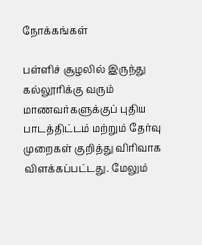நோக்கங்கள்

பள்ளிச் சூழலில் இருந்து கல்லூரிக்கு வரும் மாணவர்களுக்குப் புதிய பாடத்திட்டம் மற்றும் தேர்வு முறைகள் குறித்து விரிவாக விளக்கப்பட்டது. மேலும்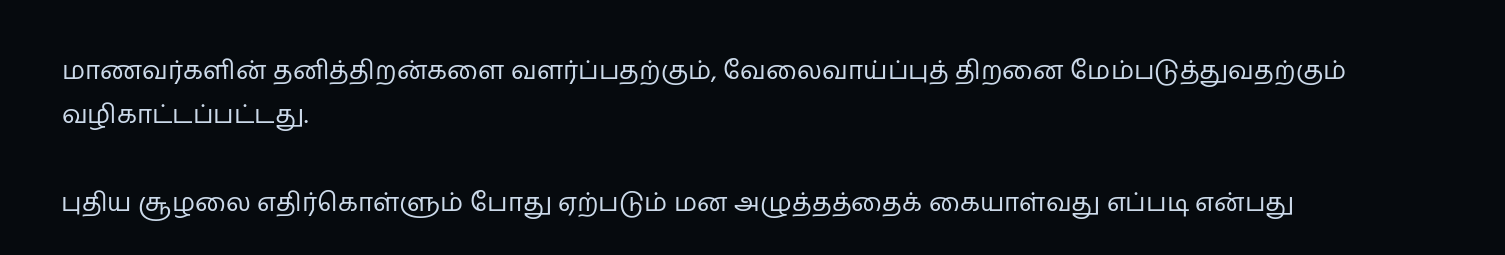மாணவர்களின் தனித்திறன்களை வளர்ப்பதற்கும், வேலைவாய்ப்புத் திறனை மேம்படுத்துவதற்கும் வழிகாட்டப்பட்டது.

புதிய சூழலை எதிர்கொள்ளும் போது ஏற்படும் மன அழுத்தத்தைக் கையாள்வது எப்படி என்பது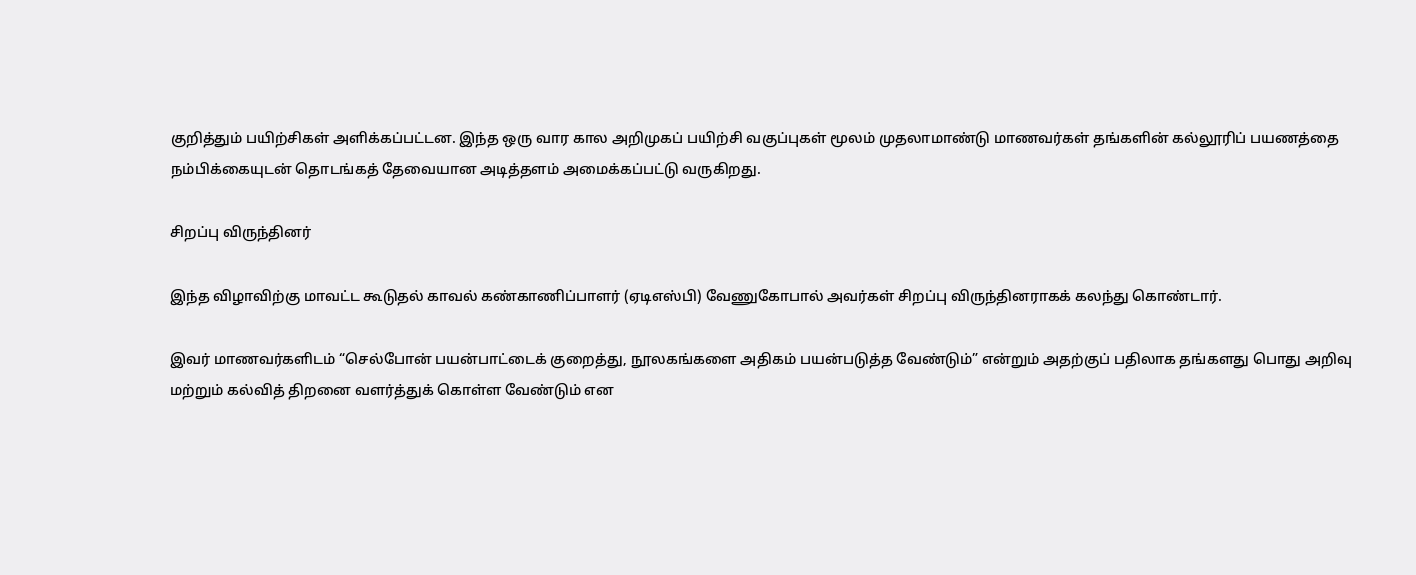குறித்தும் பயிற்சிகள் அளிக்கப்பட்டன. இந்த ஒரு வார கால அறிமுகப் பயிற்சி வகுப்புகள் மூலம் முதலாமாண்டு மாணவர்கள் தங்களின் கல்லூரிப் பயணத்தை நம்பிக்கையுடன் தொடங்கத் தேவையான அடித்தளம் அமைக்கப்பட்டு வருகிறது.

சிறப்பு விருந்தினர்

இந்த விழாவிற்கு மாவட்ட கூடுதல் காவல் கண்காணிப்பாளர் (ஏடிஎஸ்பி) வேணுகோபால் அவர்கள் சிறப்பு விருந்தினராகக் கலந்து கொண்டார்.

இவர் மாணவர்களிடம் “செல்போன் பயன்பாட்டைக் குறைத்து, நூலகங்களை அதிகம் பயன்படுத்த வேண்டும்” என்றும் அதற்குப் பதிலாக தங்களது பொது அறிவு மற்றும் கல்வித் திறனை வளர்த்துக் கொள்ள வேண்டும் என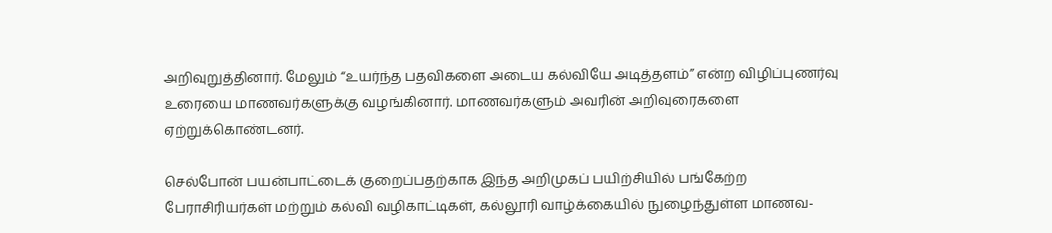அறிவுறுத்தினார். மேலும் “உயர்ந்த பதவிகளை அடைய கல்வியே அடித்தளம்” என்ற விழிப்புணர்வு உரையை மாணவர்களுக்கு வழங்கினார். மாணவர்களும் அவரின் அறிவுரைகளை ஏற்றுக்கொண்டனர்.

செல்போன் பயன்பாட்டைக் குறைப்பதற்காக இந்த அறிமுகப் பயிற்சியில் பங்கேற்ற பேராசிரியர்கள் மற்றும் கல்வி வழிகாட்டிகள், கல்லூரி வாழ்க்கையில் நுழைந்துள்ள மாணவ-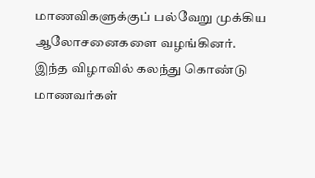மாணவிகளுக்குப் பல்வேறு முக்கிய ஆலோசனைகளை வழங்கினர். இந்த விழாவில் கலந்து கொண்டு மாணவர்கள்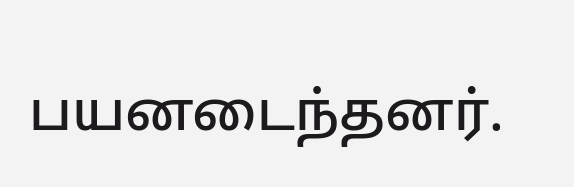பயனடைந்தனர்.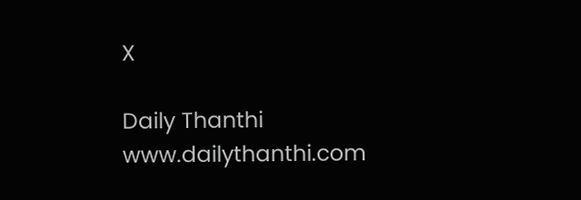X

Daily Thanthi
www.dailythanthi.com